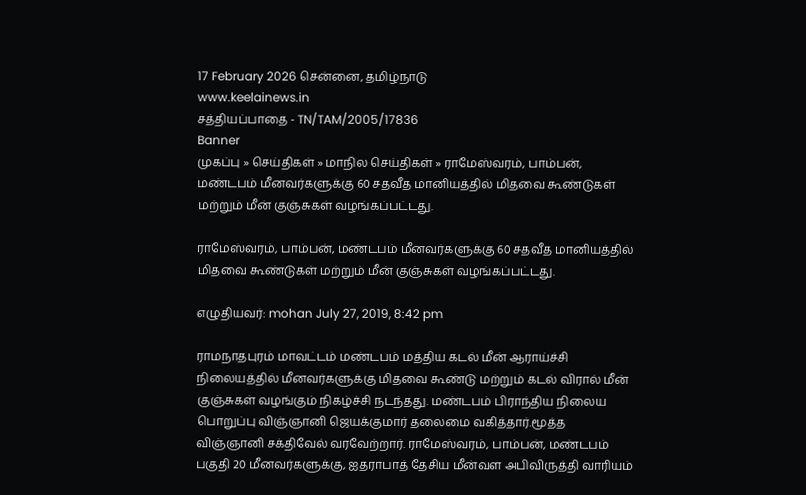17 February 2026 சென்னை, தமிழ்நாடு
www.keelainews.in
சத்தியப்பாதை - TN/TAM/2005/17836
Banner
முகப்பு » செய்திகள் » மாநில செய்திகள் » ராமேஸ்வரம், பாம்பன், மண்டபம் மீனவர்களுக்கு 60 சதவீத மானியத்தில் மிதவை கூண்டுகள் மற்றும் மீன் குஞ்சுகள் வழங்கப்பட்டது.

ராமேஸ்வரம், பாம்பன், மண்டபம் மீனவர்களுக்கு 60 சதவீத மானியத்தில் மிதவை கூண்டுகள் மற்றும் மீன் குஞ்சுகள் வழங்கப்பட்டது.

எழுதியவர்: mohan July 27, 2019, 8:42 pm

ராமநாதபுரம் மாவட்டம் மண்டபம் மத்திய கடல் மீன் ஆராய்ச்சி நிலையத்தில் மீனவர்களுக்கு மிதவை கூண்டு மற்றும் கடல் விரால் மீன் குஞ்சுகள் வழங்கும் நிகழ்ச்சி நடந்தது. மண்டபம் பிராந்திய நிலைய பொறுப்பு விஞ்ஞானி ஜெயக்குமார் தலைமை வகித்தார்.மூத்த விஞ்ஞானி சக்திவேல் வரவேற்றார். ராமேஸ்வரம், பாம்பன், மண்டபம் பகுதி 20 மீனவர்களுக்கு, ஐதராபாத் தேசிய மீன்வள அபிவிருத்தி வாரியம்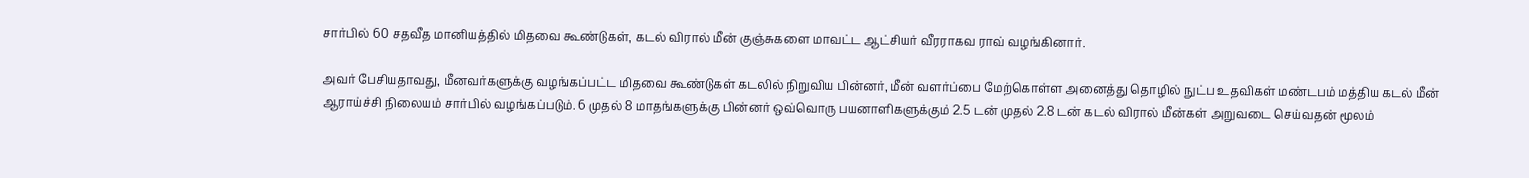சார்பில் 60 சதவீத மானியத்தில் மிதவை கூண்டுகள், கடல் விரால் மீன் குஞ்சுகளை மாவட்ட ஆட்சியர் வீரராகவ ராவ் வழங்கினார்.

அவர் பேசியதாவது, மீனவர்களுக்கு வழங்கப்பட்ட மிதவை கூண்டுகள் கடலில் நிறுவிய பின்னர், மீன் வளர்ப்பை மேற்கொள்ள அனைத்து தொழில் நுட்ப உதவிகள் மண்டபம் மத்திய கடல் மீன் ஆராய்ச்சி நிலையம் சார்பில் வழங்கப்படும். 6 முதல் 8 மாதங்களுக்கு பின்னர் ஒவ்வொரு பயனாளிகளுக்கும் 2.5 டன் முதல் 2.8 டன் கடல் விரால் மீன்கள் அறுவடை செய்வதன் மூலம்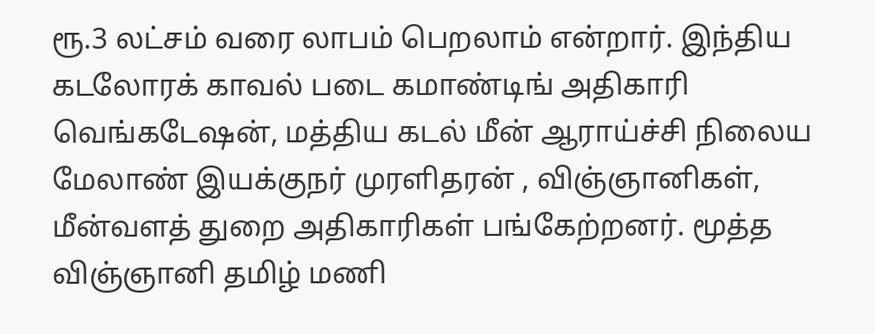ரூ.3 லட்சம் வரை லாபம் பெறலாம் என்றார். இந்திய கடலோரக் காவல் படை கமாண்டிங் அதிகாரி வெங்கடேஷன், மத்திய கடல் மீன் ஆராய்ச்சி நிலைய மேலாண் இயக்குநர் முரளிதரன் , விஞ்ஞானிகள், மீன்வளத் துறை அதிகாரிகள் பங்கேற்றனர். மூத்த விஞ்ஞானி தமிழ் மணி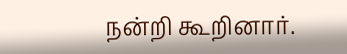நன்றி கூறினார்.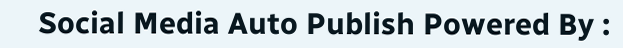Social Media Auto Publish Powered By :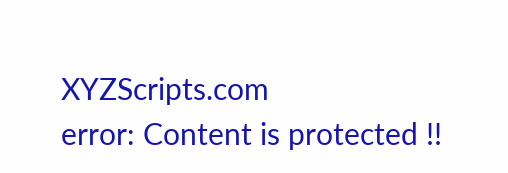XYZScripts.com
error: Content is protected !!